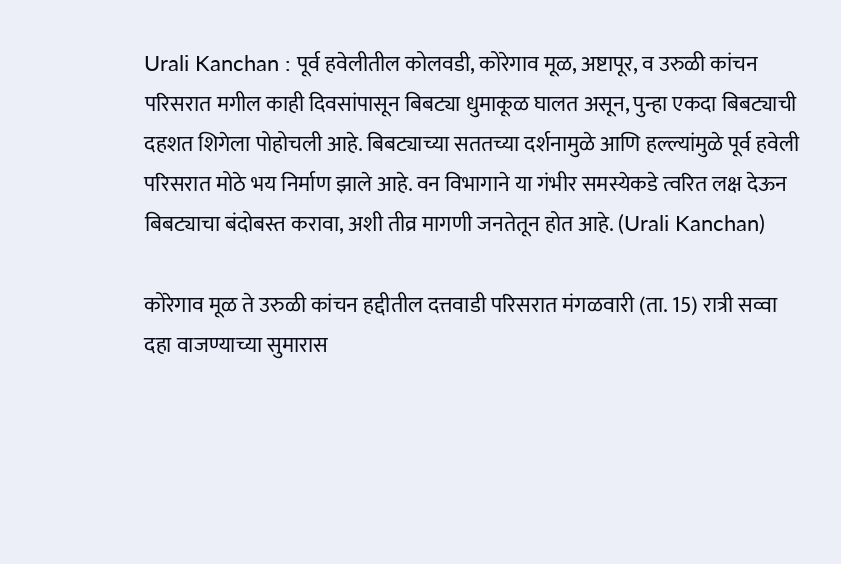Urali Kanchan : पूर्व हवेलीतील कोलवडी, कोरेगाव मूळ, अष्टापूर, व उरुळी कांचन परिसरात मगील काही दिवसांपासून बिबट्या धुमाकूळ घालत असून, पुन्हा एकदा बिबट्याची दहशत शिगेला पोहोचली आहे. बिबट्याच्या सततच्या दर्शनामुळे आणि हल्ल्यांमुळे पूर्व हवेली परिसरात मोठे भय निर्माण झाले आहे. वन विभागाने या गंभीर समस्येकडे त्वरित लक्ष देऊन बिबट्याचा बंदोबस्त करावा, अशी तीव्र मागणी जनतेतून होत आहे. (Urali Kanchan)

कोरेगाव मूळ ते उरुळी कांचन हद्दीतील दत्तवाडी परिसरात मंगळवारी (ता. 15) रात्री सव्वा दहा वाजण्याच्या सुमारास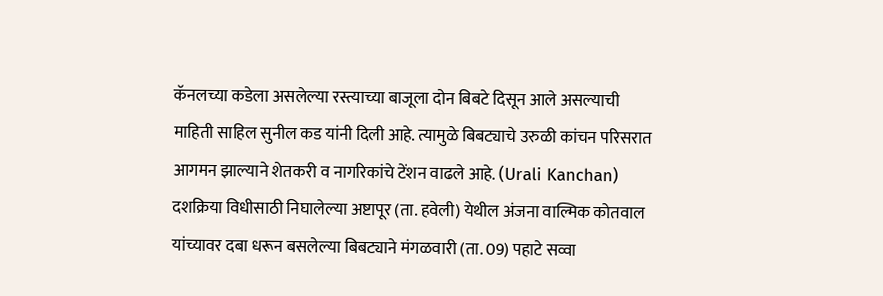कॅनलच्या कडेला असलेल्या रस्त्याच्या बाजूला दोन बिबटे दिसून आले असल्याची माहिती साहिल सुनील कड यांनी दिली आहे. त्यामुळे बिबट्याचे उरुळी कांचन परिसरात आगमन झाल्याने शेतकरी व नागरिकांचे टेंशन वाढले आहे. (Urali Kanchan)
दशक्रिया विधीसाठी निघालेल्या अष्टापूर (ता. हवेली) येथील अंजना वाल्मिक कोतवाल यांच्यावर दबा धरून बसलेल्या बिबट्याने मंगळवारी (ता. 09) पहाटे सव्वा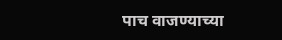पाच वाजण्याच्या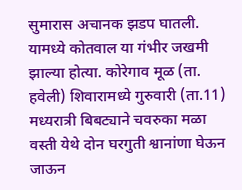सुमारास अचानक झडप घातली. यामध्ये कोतवाल या गंभीर जखमी झाल्या होत्या. कोरेगाव मूळ (ता. हवेली) शिवारामध्ये गुरुवारी (ता.11) मध्यरात्री बिबट्याने चवरुका मळा वस्ती येथे दोन घरगुती श्वानांणा घेऊन जाऊन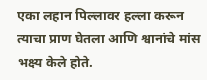एका लहान पिल्लावर हल्ला करून त्याचा प्राण घेतला आणि श्वानांचे मांस भक्ष्य केले होते.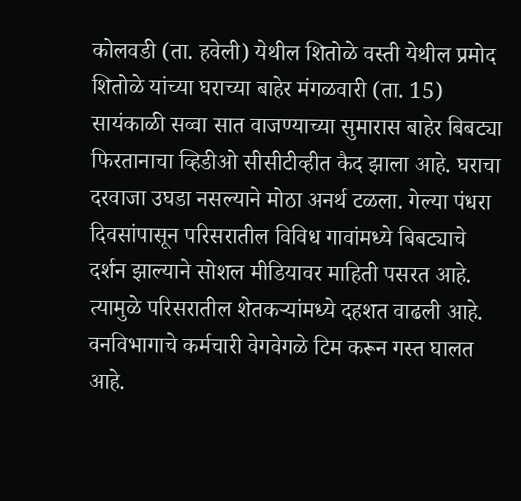कोलवडी (ता. हवेली) येथील शितोळे वस्ती येथील प्रमोद शितोळे यांच्या घराच्या बाहेर मंगळवारी (ता. 15) सायंकाळी सव्वा सात वाजण्याच्या सुमारास बाहेर बिबट्या फिरतानाचा व्हिडीओ सीसीटीव्हीत कैद झाला आहे. घराचा दरवाजा उघडा नसल्याने मोठा अनर्थ टळला. गेल्या पंधरा दिवसांपासून परिसरातील विविध गावांमध्ये बिबट्याचे दर्शन झाल्याने सोशल मीडियावर माहिती पसरत आहे. त्यामुळे परिसरातील शेतकऱ्यांमध्ये दहशत वाढली आहे.
वनविभागाचे कर्मचारी वेगवेगळे टिम करून गस्त घालत आहे.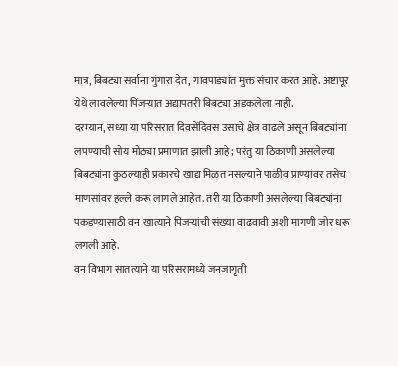मात्र, बिबट्या सर्वाना गुंगारा देत, गावपाड्यांत मुक्त संचार करत आहे. अष्टापूर येथे लावलेल्या पिंजऱ्यात अद्यापतरी बिबट्या अडकलेला नाही.
दरम्यान, सध्या या परिसरात दिवसेंदिवस उसाचे क्षेत्र वाढले असून बिबट्यांना लपण्याची सोय मोठ्या प्रमाणात झाली आहे; परंतु या ठिकाणी असलेल्या बिबट्यांना कुठल्याही प्रकारचे खाद्य मिळत नसल्याने पाळीव प्राण्यांवर तसेच माणसांवर हल्ले करू लागले आहेत. तरी या ठिकाणी असलेल्या बिबट्यांना पकडण्यासाठी वन खात्याने पिंजऱ्यांची संख्या वाढवावी अशी मागणी जोर धरू लगली आहे.
वन विभाग सातत्याने या परिसरामध्ये जनजागृती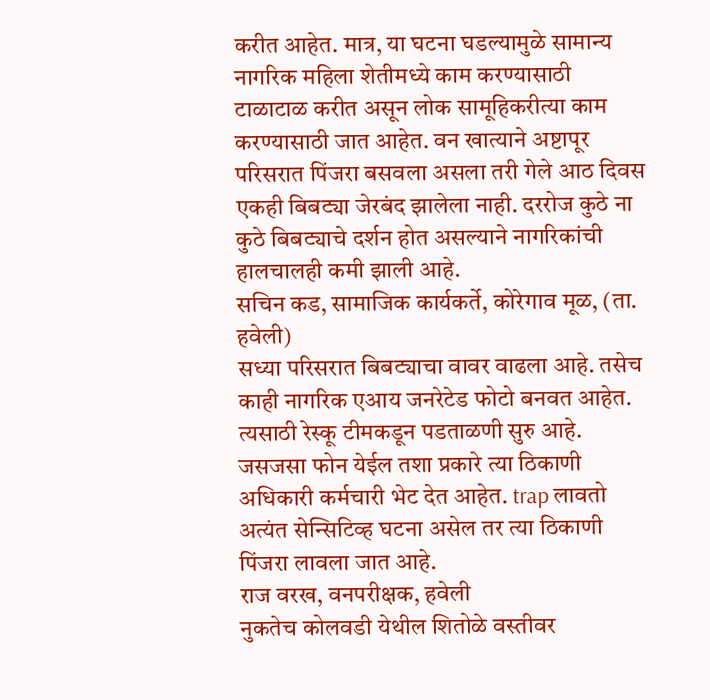करीत आहेत. मात्र, या घटना घडल्यामुळे सामान्य नागरिक महिला शेतीमध्ये काम करण्यासाठी टाळाटाळ करीत असून लोक सामूहिकरीत्या काम करण्यासाठी जात आहेत. वन खात्याने अष्टापूर परिसरात पिंजरा बसवला असला तरी गेले आठ दिवस एकही बिबट्या जेरबंद झालेला नाही. दररोज कुठे ना कुठे बिबट्याचे दर्शन होत असल्याने नागरिकांची हालचालही कमी झाली आहे.
सचिन कड, सामाजिक कार्यकर्ते, कोरेगाव मूळ, (ता. हवेली)
सध्या परिसरात बिबट्याचा वावर वाढला आहे. तसेच काही नागरिक एआय जनरेटेड फोटो बनवत आहेत. त्यसाठी रेस्कू टीमकडून पडताळणी सुरु आहे. जसजसा फोन येईल तशा प्रकारे त्या ठिकाणी अधिकारी कर्मचारी भेट देत आहेत. trap लावतो अत्यंत सेन्सिटिव्ह घटना असेल तर त्या ठिकाणी पिंजरा लावला जात आहे.
राज वरख, वनपरीक्षक, हवेली
नुकतेच कोलवडी येथील शितोळे वस्तीवर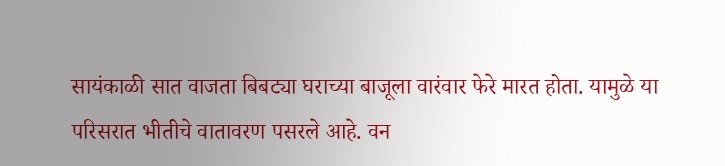सायंकाळी सात वाजता बिबट्या घराच्या बाजूला वारंवार फेरे मारत होता. यामुळे या परिसरात भीतीचे वातावरण पसरले आहे. वन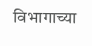विभागाच्या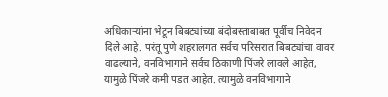अधिकाऱ्यांना भेटून बिबट्यांच्या बंदोबस्ताबाबत पूर्वीच निवेदन दिले आहे. परंतू पुणे शहरालगत सर्वच परिसरात बिबट्यांचा वावर वाढल्याने, वनविभागाने सर्वच ठिकाणी पिंजरे लावले आहेत, यामुळे पिंजरे कमी पडत आहेत. त्यामुळे वनविभागाने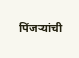पिंजऱ्यांची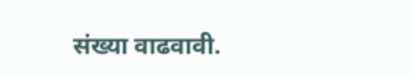संख्या वाढवावी.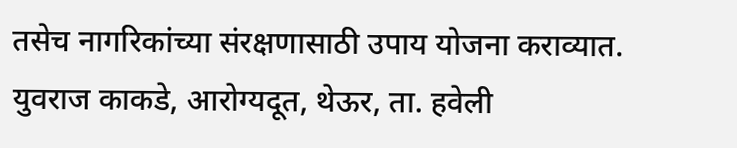तसेच नागरिकांच्या संरक्षणासाठी उपाय योजना कराव्यात.
युवराज काकडे, आरोग्यदूत, थेऊर, ता. हवेली